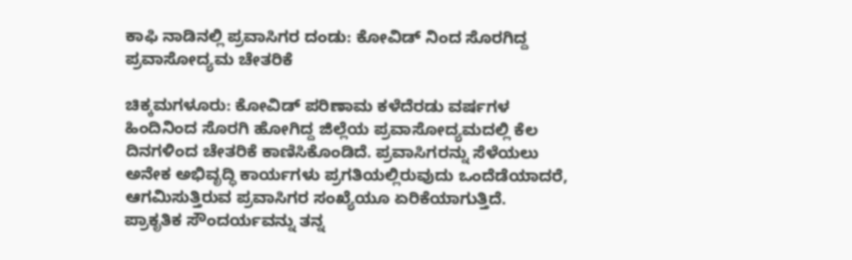ಕಾಫಿ ನಾಡಿನಲ್ಲಿ ಪ್ರವಾಸಿಗರ ದಂಡು: ಕೋವಿಡ್ ನಿಂದ ಸೊರಗಿದ್ದ ಪ್ರವಾಸೋದ್ಯಮ ಚೇತರಿಕೆ

ಚಿಕ್ಕಮಗಳೂರು: ಕೋವಿಡ್ ಪರಿಣಾಮ ಕಳೆದೆರಡು ವರ್ಷಗಳ ಹಿಂದಿನಿಂದ ಸೊರಗಿ ಹೋಗಿದ್ದ ಜಿಲ್ಲೆಯ ಪ್ರವಾಸೋದ್ಯಮದಲ್ಲಿ ಕೆಲ ದಿನಗಳಿಂದ ಚೇತರಿಕೆ ಕಾಣಿಸಿಕೊಂಡಿದೆ. ಪ್ರವಾಸಿಗರನ್ನು ಸೆಳೆಯಲು ಅನೇಕ ಅಭಿವೃದ್ಧಿ ಕಾರ್ಯಗಳು ಪ್ರಗತಿಯಲ್ಲಿರುವುದು ಒಂದೆಡೆಯಾದರೆ, ಆಗಮಿಸುತ್ತಿರುವ ಪ್ರವಾಸಿಗರ ಸಂಖ್ಯೆಯೂ ಏರಿಕೆಯಾಗುತ್ತಿದೆ.
ಪ್ರಾಕೃತಿಕ ಸೌಂದರ್ಯವನ್ನು ತನ್ನ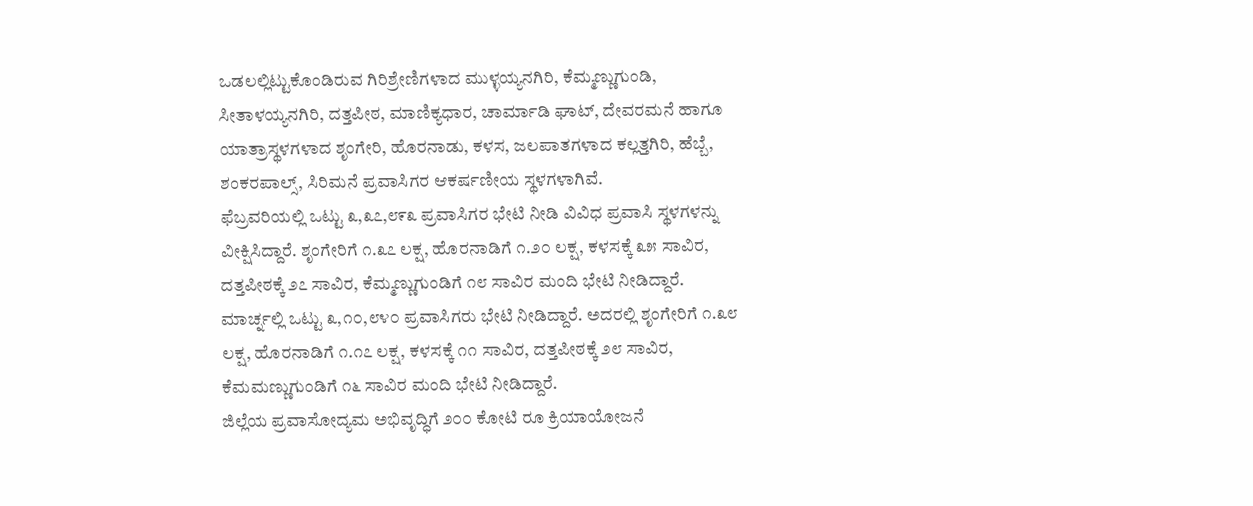ಒಡಲಲ್ಲಿಟ್ಟುಕೊಂಡಿರುವ ಗಿರಿಶ್ರೇಣಿಗಳಾದ ಮುಳ್ಳಯ್ಯನಗಿರಿ, ಕೆಮ್ಮಣ್ಣುಗುಂಡಿ, ಸೀತಾಳಯ್ಯನಗಿರಿ, ದತ್ತಪೀಠ, ಮಾಣಿಕ್ಯಧಾರ, ಚಾರ್ಮಾಡಿ ಘಾಟ್, ದೇವರಮನೆ ಹಾಗೂ ಯಾತ್ರಾಸ್ಥಳಗಳಾದ ಶೃಂಗೇರಿ, ಹೊರನಾಡು, ಕಳಸ, ಜಲಪಾತಗಳಾದ ಕಲ್ಲತ್ತಗಿರಿ, ಹೆಬ್ಬೆ, ಶಂಕರಪಾಲ್ಸ್, ಸಿರಿಮನೆ ಪ್ರವಾಸಿಗರ ಆಕರ್ಷಣೀಯ ಸ್ಥಳಗಳಾಗಿವೆ.
ಫೆಬ್ರವರಿಯಲ್ಲಿ ಒಟ್ಟು ೩,೩೭,೮೯೩ ಪ್ರವಾಸಿಗರ ಭೇಟಿ ನೀಡಿ ವಿವಿಧ ಪ್ರವಾಸಿ ಸ್ಥಳಗಳನ್ನು ವೀಕ್ಷಿಸಿದ್ದಾರೆ. ಶೃಂಗೇರಿಗೆ ೧.೩೭ ಲಕ್ಷ, ಹೊರನಾಡಿಗೆ ೧.೨೦ ಲಕ್ಷ, ಕಳಸಕ್ಕೆ ೩೫ ಸಾವಿರ, ದತ್ತಪೀಠಕ್ಕೆ ೨೭ ಸಾವಿರ, ಕೆಮ್ಮಣ್ಣುಗುಂಡಿಗೆ ೧೮ ಸಾವಿರ ಮಂದಿ ಭೇಟಿ ನೀಡಿದ್ದಾರೆ.
ಮಾರ್ಚ್ನಲ್ಲಿ ಒಟ್ಟು ೩,೧೦,೮೪೦ ಪ್ರವಾಸಿಗರು ಭೇಟಿ ನೀಡಿದ್ದಾರೆ. ಅದರಲ್ಲಿ ಶೃಂಗೇರಿಗೆ ೧.೩೮ ಲಕ್ಷ, ಹೊರನಾಡಿಗೆ ೧.೧೭ ಲಕ್ಷ, ಕಳಸಕ್ಕೆ ೧೧ ಸಾವಿರ, ದತ್ತಪೀಠಕ್ಕೆ ೨೮ ಸಾವಿರ, ಕೆಮಮಣ್ಣುಗುಂಡಿಗೆ ೧೬ ಸಾವಿರ ಮಂದಿ ಭೇಟಿ ನೀಡಿದ್ದಾರೆ.
ಜಿಲ್ಲೆಯ ಪ್ರವಾಸೋದ್ಯಮ ಅಭಿವೃದ್ಧಿಗೆ ೨೦೦ ಕೋಟಿ ರೂ ಕ್ರಿಯಾಯೋಜನೆ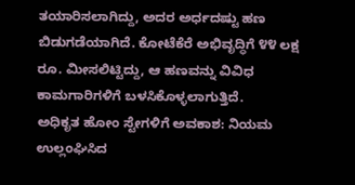ತಯಾರಿಸಲಾಗಿದ್ದು, ಅದರ ಅರ್ಧದಷ್ಟು ಹಣ ಬಿಡುಗಡೆಯಾಗಿದೆ. ಕೋಟೆಕೆರೆ ಅಭಿವೃದ್ಧಿಗೆ ೪೪ ಲಕ್ಷ ರೂ. ಮೀಸಲಿಟ್ಟಿದ್ದು, ಆ ಹಣವನ್ನು ವಿವಿಧ ಕಾಮಗಾರಿಗಳಿಗೆ ಬಳಸಿಕೊಳ್ಳಲಾಗುತ್ತಿದೆ.
ಅಧಿಕೃತ ಹೋಂ ಸ್ಟೇಗಳಿಗೆ ಅವಕಾಶ: ನಿಯಮ ಉಲ್ಲಂಘಿಸಿದ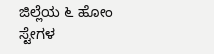ಜಿಲ್ಲೆಯ ೬ ಹೋಂ ಸ್ಟೇಗಳ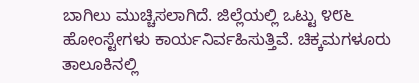ಬಾಗಿಲು ಮುಚ್ಚಿಸಲಾಗಿದೆ. ಜಿಲ್ಲೆಯಲ್ಲಿ ಒಟ್ಟು ೪೮೬ ಹೋಂಸ್ಟೇಗಳು ಕಾರ್ಯನಿರ್ವಹಿಸುತ್ತಿವೆ. ಚಿಕ್ಕಮಗಳೂರು ತಾಲೂಕಿನಲ್ಲಿ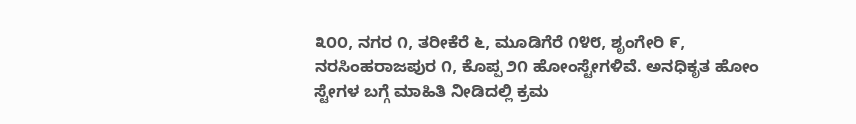೩೦೦, ನಗರ ೧, ತರೀಕೆರೆ ೬, ಮೂಡಿಗೆರೆ ೧೪೮, ಶೃಂಗೇರಿ ೯, ನರಸಿಂಹರಾಜಪುರ ೧, ಕೊಪ್ಪ ೨೧ ಹೋಂಸ್ಟೇಗಳಿವೆ. ಅನಧಿಕೃತ ಹೋಂ ಸ್ಟೇಗಳ ಬಗ್ಗೆ ಮಾಹಿತಿ ನೀಡಿದಲ್ಲಿ ಕ್ರಮ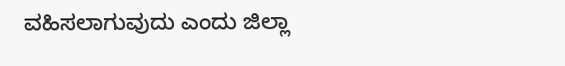ವಹಿಸಲಾಗುವುದು ಎಂದು ಜಿಲ್ಲಾ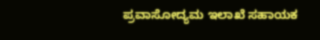ಪ್ರವಾಸೋದ್ಯಮ ಇಲಾಖೆ ಸಹಾಯಕ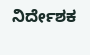ನಿರ್ದೇಶಕ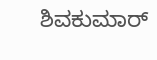ಶಿವಕುಮಾರ್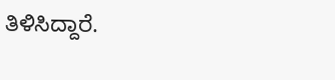ತಿಳಿಸಿದ್ದಾರೆ.